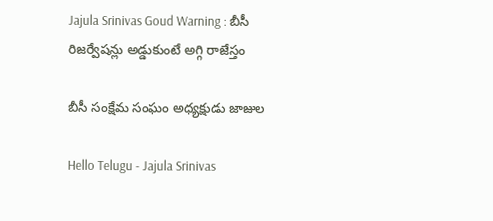Jajula Srinivas Goud Warning : బీసీ రిజర్వేషన్లు అడ్డుకుంటే అగ్గి రాజేస్తం

బీసీ సంక్షేమ సంఘం అధ్య‌క్షుడు జాజుల‌

Hello Telugu - Jajula Srinivas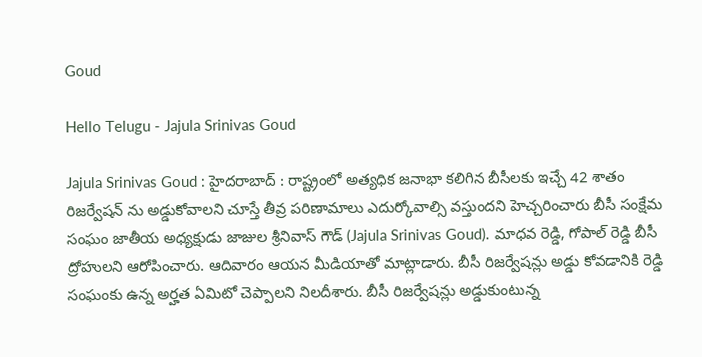Goud

Hello Telugu - Jajula Srinivas Goud

Jajula Srinivas Goud : హైద‌రాబాద్ : రాష్ట్రంలో అత్య‌ధిక జ‌నాభా క‌లిగిన బీసీల‌కు ఇచ్చే 42 శాతం రిజ‌ర్వేష‌న్ ను అడ్డుకోవాల‌ని చూస్తే తీవ్ర ప‌రిణామాలు ఎదుర్కోవాల్సి వ‌స్తుంద‌ని హెచ్చ‌రించారు బీసీ సంక్షేమ సంఘం జాతీయ అధ్య‌క్షుడు జాజుల శ్రీ‌నివాస్ గౌడ్ (Jajula Srinivas Goud). మాధవ రెడ్డి, గోపాల్ రెడ్డి బీసీ ద్రోహులని ఆరోపించారు. ఆదివారం ఆయ‌న మీడియాతో మాట్లాడారు. బీసీ రిజర్వేషన్లు అడ్డు కోవడానికి రెడ్డి సంఘంకు ఉన్న అర్హత ఏమిటో చెప్పాల‌ని నిల‌దీశారు. బీసీ రిజర్వేషన్లు అడ్డుకుంటున్న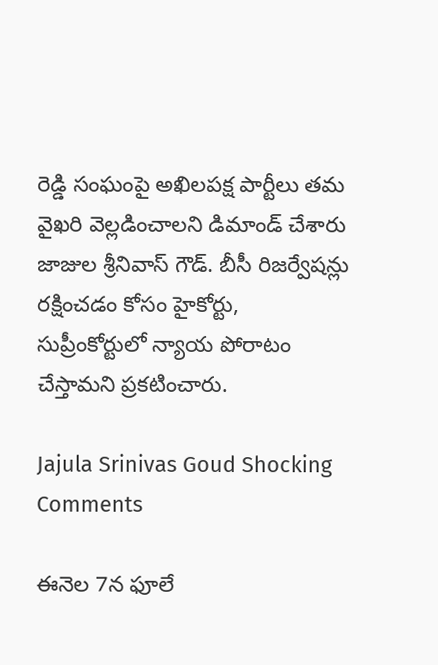రెడ్డి సంఘంపై అఖిలపక్ష పార్టీలు తమ వైఖరి వెల్లడించాలని డిమాండ్ చేశారు జాజుల శ్రీ‌నివాస్ గౌడ్. బీసీ రిజర్వేషన్లు రక్షించడం కోసం హైకోర్టు, సుప్రీంకోర్టులో న్యాయ పోరాటం చేస్తామ‌ని ప్ర‌క‌టించారు.

Jajula Srinivas Goud Shocking Comments

ఈనెల 7న ఫూలే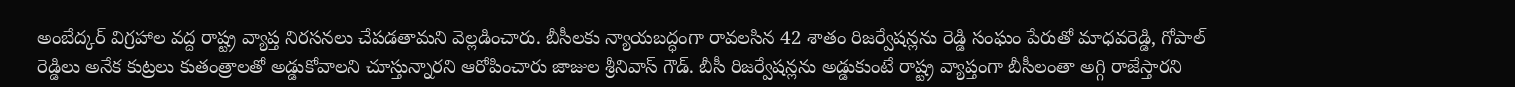అంబేద్కర్ విగ్రహాల వద్ద రాష్ట్ర వ్యాప్త నిరసనలు చేపడతామ‌ని వెల్ల‌డించారు. బీసీలకు న్యాయబద్ధంగా రావలసిన 42 శాతం రిజర్వేషన్లను రెడ్డి సంఘం పేరుతో మాధవరెడ్డి, గోపాల్ రెడ్డిలు అనేక కుట్రలు కుతంత్రాలతో అడ్డుకోవాలని చూస్తున్నారని ఆరోపించారు జాజుల శ్రీ‌నివాస్ గౌడ్. బీసీ రిజర్వేషన్లను అడ్డుకుంటే రాష్ట్ర వ్యాప్తంగా బీసీలంతా అగ్గి రాజేస్తారని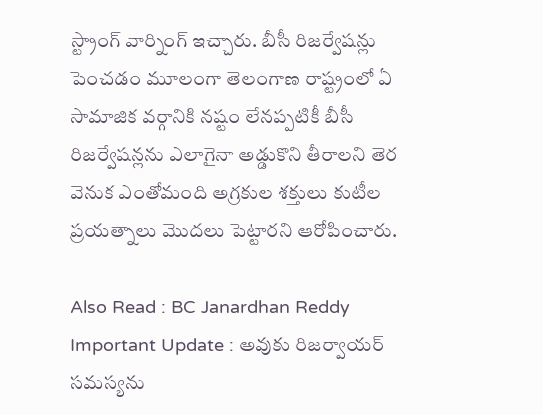స్ట్రాంగ్ వార్నింగ్ ఇచ్చారు. బీసీ రిజర్వేషన్లు పెంచడం మూలంగా తెలంగాణ రాష్ట్రంలో ఏ సామాజిక వర్గానికి నష్టం లేనప్పటికీ బీసీ రిజర్వేషన్లను ఎలాగైనా అడ్డుకొని తీరాలని తెర వెనుక ఎంతోమంది అగ్రకుల శక్తులు కుటీల ప్రయత్నాలు మొదలు పెట్టారని ఆరోపించారు.

Also Read : BC Janardhan Reddy Important Update : అవుకు రిజ‌ర్వాయ‌ర్ స‌మ‌స్య‌ను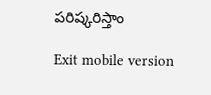ప‌రిష్క‌రిస్తాం

Exit mobile version